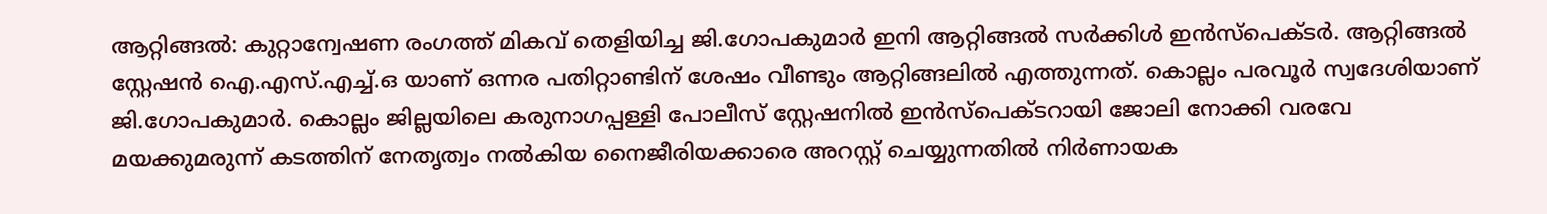ആറ്റിങ്ങൽ: കുറ്റാന്വേഷണ രംഗത്ത് മികവ് തെളിയിച്ച ജി.ഗോപകുമാർ ഇനി ആറ്റിങ്ങൽ സർക്കിൾ ഇൻസ്പെക്ടർ. ആറ്റിങ്ങൽ സ്റ്റേഷൻ ഐ.എസ്.എച്ച്.ഒ യാണ് ഒന്നര പതിറ്റാണ്ടിന് ശേഷം വീണ്ടും ആറ്റിങ്ങലിൽ എത്തുന്നത്. കൊല്ലം പരവൂർ സ്വദേശിയാണ് ജി.ഗോപകുമാർ. കൊല്ലം ജില്ലയിലെ കരുനാഗപ്പള്ളി പോലീസ് സ്റ്റേഷനിൽ ഇൻസ്പെക്ടറായി ജോലി നോക്കി വരവേ മയക്കുമരുന്ന് കടത്തിന് നേതൃത്വം നൽകിയ നൈജീരിയക്കാരെ അറസ്റ്റ് ചെയ്യുന്നതിൽ നിർണായക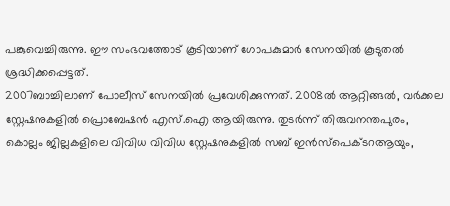പങ്കുവെച്ചിരുന്നു. ഈ സംഭവത്തോട് കൂടിയാണ് ഗോപകുമാർ സേനയിൽ കൂടുതൽ ശ്രദ്ധിക്കപ്പെട്ടത്.
2007ബാച്ചിലാണ് പോലീസ് സേനയിൽ പ്രവേശിക്കുന്നത്. 2008ൽ ആറ്റിങ്ങൽ, വർക്കല സ്റ്റേഷനുകളിൽ പ്രൊബേഷൻ എസ്.ഐ ആയിരുന്നു. തുടർന്ന് തിരുവനന്തപുരം, കൊല്ലം ജില്ലകളിലെ വിവിധ വിവിധ സ്റ്റേഷനുകളിൽ സബ് ഇൻസ്പെക്ടറആയും,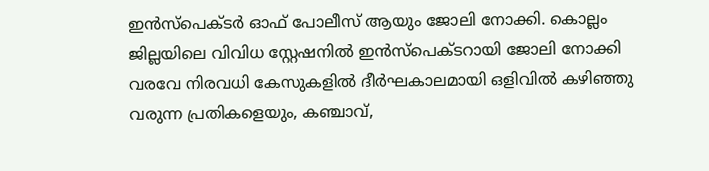ഇൻസ്പെക്ടർ ഓഫ് പോലീസ് ആയും ജോലി നോക്കി. കൊല്ലം ജില്ലയിലെ വിവിധ സ്റ്റേഷനിൽ ഇൻസ്പെക്ടറായി ജോലി നോക്കി വരവേ നിരവധി കേസുകളിൽ ദീർഘകാലമായി ഒളിവിൽ കഴിഞ്ഞു വരുന്ന പ്രതികളെയും, കഞ്ചാവ്,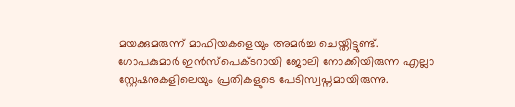മയക്കുമരുന്ന് മാഫിയകളെയും അമർച്ച ചെയ്തിട്ടുണ്ട്. ഗോപകുമാർ ഇൻസ്പെക്ടറായി ജോലി നോക്കിയിരുന്ന എല്ലാ സ്റ്റേഷനുകളിലെയും പ്രതികളുടെ പേടിസ്വപ്നമായിരുന്നു.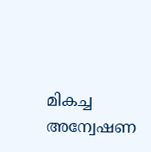മികച്ച അന്വേഷണ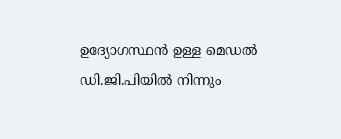ഉദ്യോഗസ്ഥൻ ഉള്ള മെഡൽ ഡി.ജി.പിയിൽ നിന്നും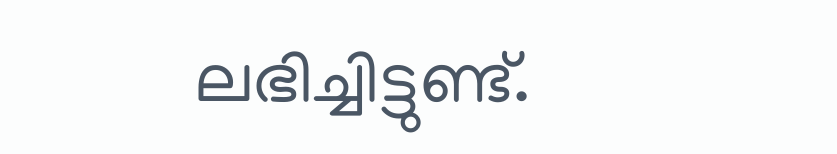ലഭിച്ചിട്ടുണ്ട്.